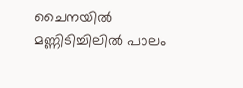ചൈനയിൽ മണ്ണിടിച്ചിലിൽ പാലം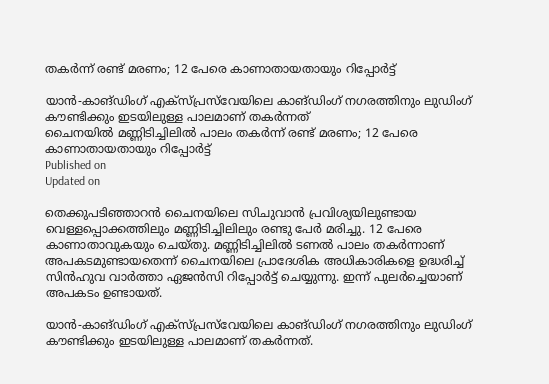തകർന്ന് രണ്ട് മരണം; 12 പേരെ കാണാതായതായും റിപ്പോർട്ട്

യാൻ-കാങ്‌ഡിംഗ് എക്‌സ്പ്രസ്‌വേയിലെ കാങ്‌ഡിംഗ് നഗരത്തിനും ലുഡിംഗ് കൗണ്ടിക്കും ഇടയിലുള്ള പാലമാണ് തകർന്നത്
ചൈനയിൽ മണ്ണിടിച്ചിലിൽ പാലം തകർന്ന് രണ്ട് മരണം; 12 പേരെ കാണാതായതായും റിപ്പോർട്ട്
Published on
Updated on

തെക്കുപടിഞ്ഞാറൻ ചൈനയിലെ സിചുവാൻ പ്രവിശ്യയിലുണ്ടായ വെള്ളപ്പൊക്കത്തിലും മണ്ണിടിച്ചിലിലും രണ്ടു പേർ മരിച്ചു. 12 പേരെ കാണാതാവുകയും ചെയ്തു. മണ്ണിടിച്ചിലിൽ ടണൽ പാലം തകർന്നാണ് അപകടമുണ്ടായതെന്ന് ചൈനയിലെ പ്രാദേശിക അധികാരികളെ ഉദ്ധരിച്ച് സിൻഹുവ വാർത്താ ഏജൻസി റിപ്പോർട്ട് ചെയ്യുന്നു. ഇന്ന് പുലർച്ചെയാണ് അപകടം ഉണ്ടായത്.

യാൻ-കാങ്‌ഡിംഗ് എക്‌സ്പ്രസ്‌വേയിലെ കാങ്‌ഡിംഗ് നഗരത്തിനും ലുഡിംഗ് കൗണ്ടിക്കും ഇടയിലുള്ള പാലമാണ് തകർന്നത്.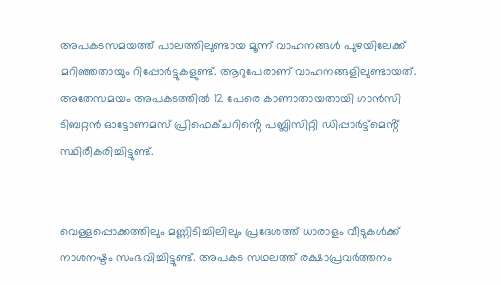അപകടസമയത്ത് പാലത്തിലുണ്ടായ മൂന്ന് വാഹനങ്ങൾ പുഴയിലേക്ക് മറിഞ്ഞതായും റിപ്പോർട്ടുകളുണ്ട്. ആറുപേരാണ് വാഹനങ്ങളിലുണ്ടായത്. അതേസമയം അപകടത്തിൽ 12 പേരെ കാണാതായതായി ഗാൻസി ടിബറ്റൻ ഓട്ടോണമസ് പ്രിഫെക്ചറിൻ്റെ പബ്ലിസിറ്റി ഡിപ്പാർട്ട്‌മെൻ്റ് സ്ഥിരീകരിച്ചിട്ടുണ്ട്.


വെള്ളപ്പൊക്കത്തിലും മണ്ണിടിച്ചിലിലും പ്രദേശത്ത് ധാരാളം വീടുകൾക്ക് നാശനഷ്ടം സംഭവിച്ചിട്ടുണ്ട്. അപകട സഥലത്ത് രക്ഷാപ്രവർത്തനം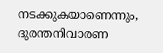നടക്കുകയാണെന്നും, ദുരന്തനിവാരണ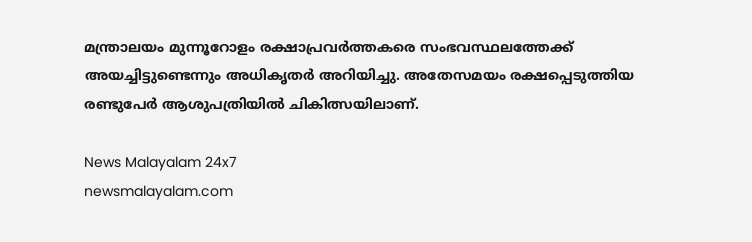മന്ത്രാലയം മുന്നൂറോളം രക്ഷാപ്രവർത്തകരെ സംഭവസ്ഥലത്തേക്ക് അയച്ചിട്ടുണ്ടെന്നും അധികൃതർ അറിയിച്ചു. അതേസമയം രക്ഷപ്പെടുത്തിയ രണ്ടുപേർ ആശുപത്രിയിൽ ചികിത്സയിലാണ്.

News Malayalam 24x7
newsmalayalam.com